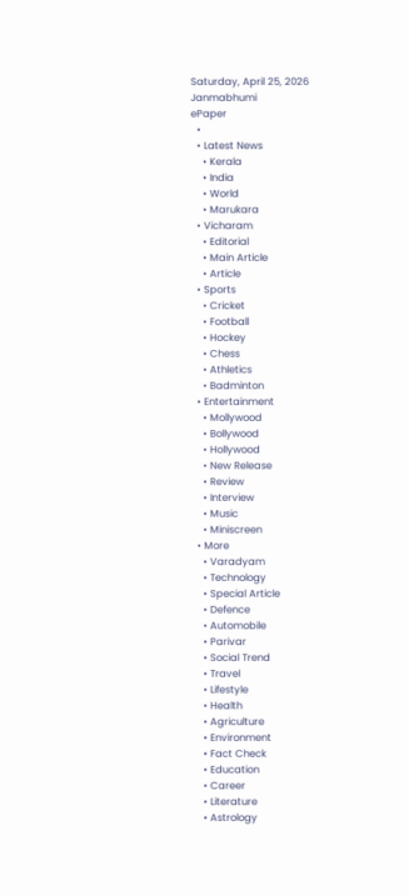Saturday, April 25, 2026
Janmabhumi
ePaper
  •
  • Latest News
    • Kerala
    • India
    • World
    • Marukara
  • Vicharam
    • Editorial
    • Main Article
    • Article
  • Sports
    • Cricket
    • Football
    • Hockey
    • Chess
    • Athletics
    • Badminton
  • Entertainment
    • Mollywood
    • Bollywood
    • Hollywood
    • New Release
    • Review
    • Interview
    • Music
    • Miniscreen
  • More
    • Varadyam
    • Technology
    • Special Article
    • Defence
    • Automobile
    • Parivar
    • Social Trend
    • Travel
    • Lifestyle
    • Health
    • Agriculture
    • Environment
    • Fact Check
    • Education
    • Career
    • Literature
    • Astrology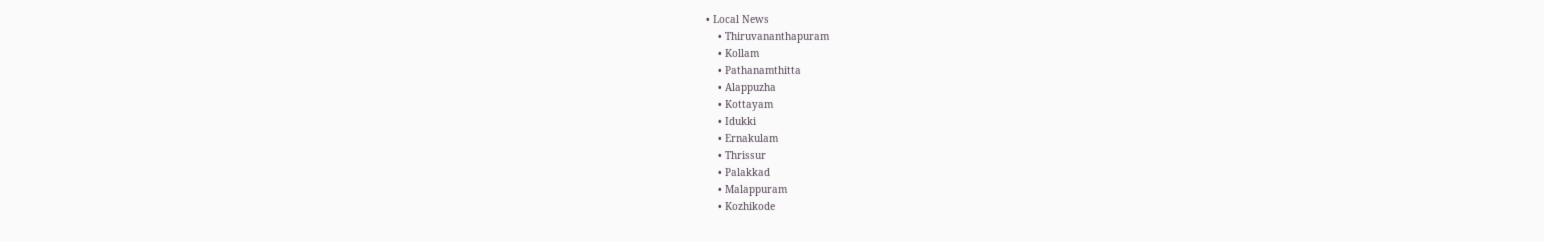• Local News
    • Thiruvananthapuram
    • Kollam
    • Pathanamthitta
    • Alappuzha
    • Kottayam
    • Idukki
    • Ernakulam
    • Thrissur
    • Palakkad
    • Malappuram
    • Kozhikode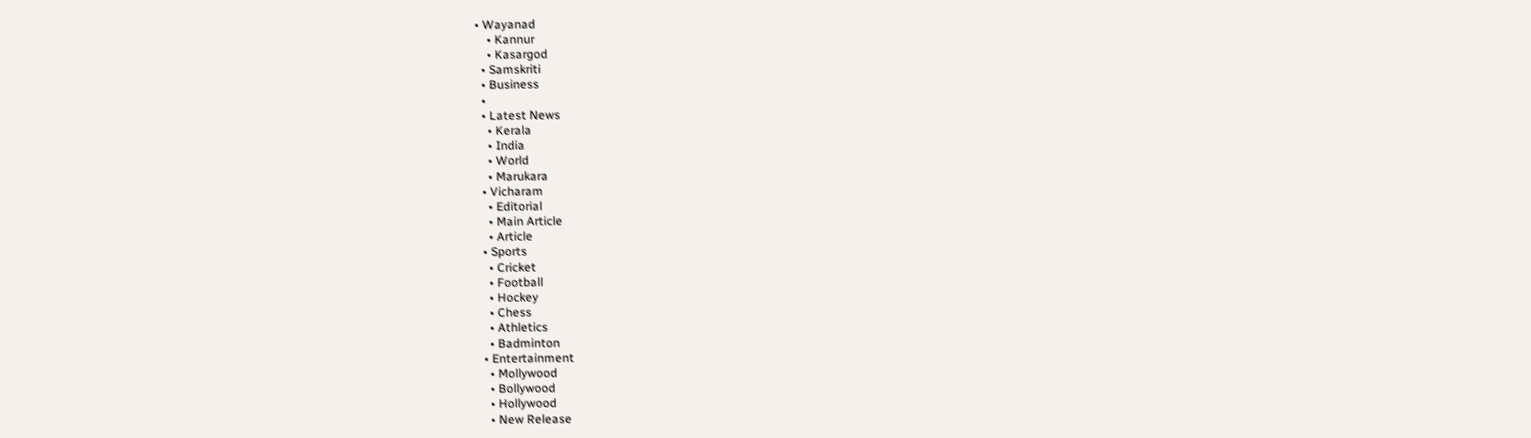• Wayanad
    • Kannur
    • Kasargod
  • Samskriti
  • Business
  •
  • Latest News
    • Kerala
    • India
    • World
    • Marukara
  • Vicharam
    • Editorial
    • Main Article
    • Article
  • Sports
    • Cricket
    • Football
    • Hockey
    • Chess
    • Athletics
    • Badminton
  • Entertainment
    • Mollywood
    • Bollywood
    • Hollywood
    • New Release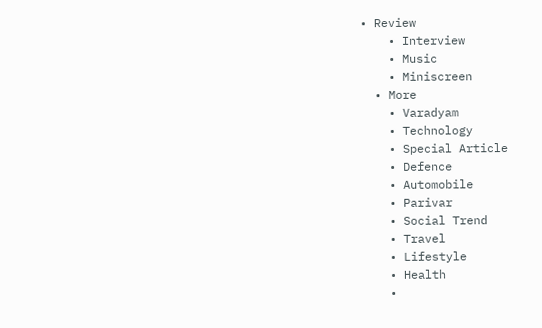• Review
    • Interview
    • Music
    • Miniscreen
  • More
    • Varadyam
    • Technology
    • Special Article
    • Defence
    • Automobile
    • Parivar
    • Social Trend
    • Travel
    • Lifestyle
    • Health
    •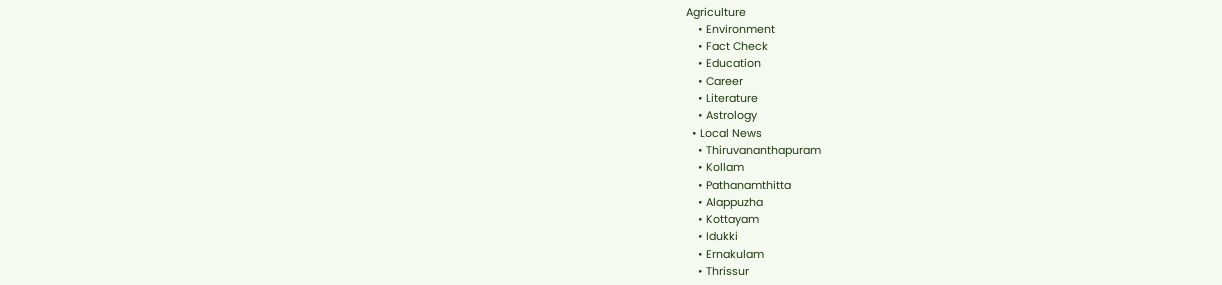Agriculture
    • Environment
    • Fact Check
    • Education
    • Career
    • Literature
    • Astrology
  • Local News
    • Thiruvananthapuram
    • Kollam
    • Pathanamthitta
    • Alappuzha
    • Kottayam
    • Idukki
    • Ernakulam
    • Thrissur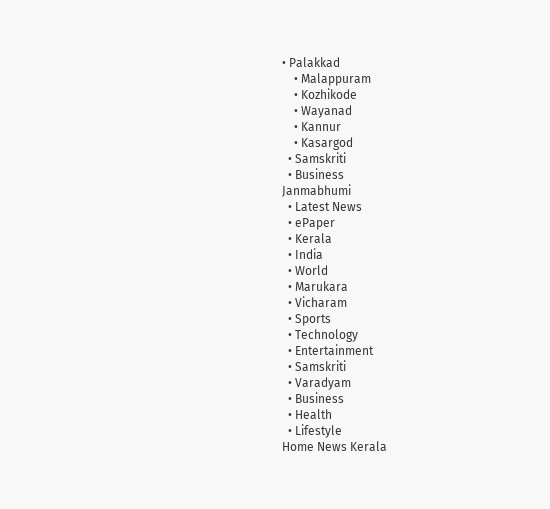• Palakkad
    • Malappuram
    • Kozhikode
    • Wayanad
    • Kannur
    • Kasargod
  • Samskriti
  • Business
Janmabhumi
  • Latest News
  • ePaper
  • Kerala
  • India
  • World
  • Marukara
  • Vicharam
  • Sports
  • Technology
  • Entertainment
  • Samskriti
  • Varadyam
  • Business
  • Health
  • Lifestyle
Home News Kerala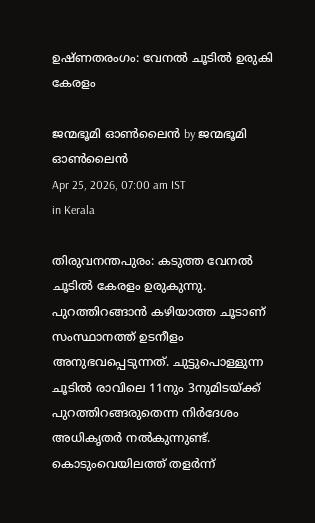ഉഷ്ണതരംഗം: വേനല്‍ ചൂടില്‍ ഉരുകി കേരളം

ജന്മഭൂമി ഓണ്‍ലൈന്‍ by ജന്മഭൂമി ഓണ്‍ലൈന്‍
Apr 25, 2026, 07:00 am IST
in Kerala

തിരുവനന്തപുരം: കടുത്ത വേനല്‍ ചൂടില്‍ കേരളം ഉരുകുന്നു. പുറത്തിറങ്ങാന്‍ കഴിയാത്ത ചൂടാണ് സംസ്ഥാനത്ത് ഉടനീളം അനുഭവപ്പെടുന്നത്. ചുട്ടുപൊള്ളുന്ന ചൂടില്‍ രാവിലെ 11നും 3നുമിടയ്‌ക്ക് പുറത്തിറങ്ങരുതെന്ന നിര്‍ദേശം അധികൃതര്‍ നല്‍കുന്നുണ്ട്. കൊടുംവെയിലത്ത് തളര്‍ന്ന്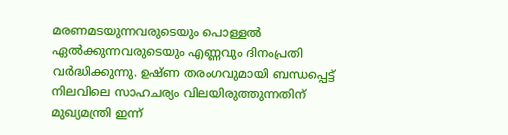മരണമടയുന്നവരുടെയും പൊള്ളല്‍ ഏല്‍ക്കുന്നവരുടെയും എണ്ണവും ദിനംപ്രതി വര്‍ദ്ധിക്കുന്നു. ഉഷ്ണ തരംഗവുമായി ബന്ധപ്പെട്ട് നിലവിലെ സാഹചര്യം വിലയിരുത്തുന്നതിന് മുഖ്യമന്ത്രി ഇന്ന്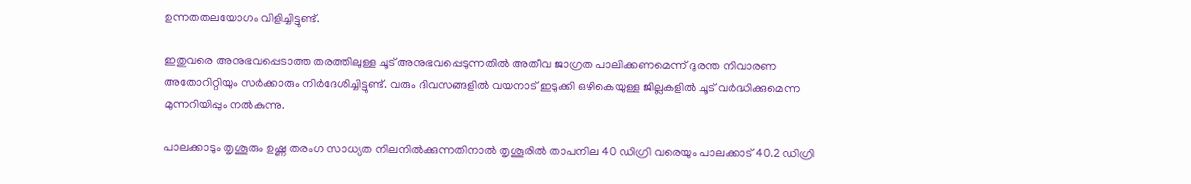ഉന്നതതലയോഗം വിളിച്ചിട്ടുണ്ട്.

ഇതുവരെ അനുഭവപ്പെടാത്ത തരത്തിലുള്ള ചൂട് അനുഭവപ്പെടുന്നതില്‍ അതീവ ജാഗ്രത പാലിക്കണമെന്ന് ദുരന്ത നിവാരണ അതോറിറ്റിയും സര്‍ക്കാരും നിര്‍ദേശിച്ചിട്ടുണ്ട്. വരും ദിവസങ്ങളില്‍ വയനാട് ഇടുക്കി ഒഴികെയുള്ള ജില്ലകളില്‍ ചൂട് വര്‍ദ്ധിക്കുമെന്ന മുന്നറിയിപ്പും നല്‍കുന്നു.

പാലക്കാടും തൃശൂരും ഉഷ്ണ തരംഗ സാധ്യത നിലനില്‍ക്കുന്നതിനാല്‍ തൃശൂരില്‍ താപനില 40 ഡിഗ്രി വരെയും പാലക്കാട് 40.2 ഡിഗ്രി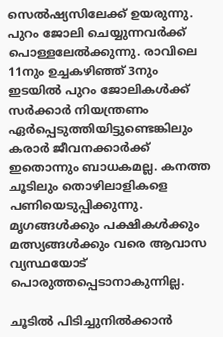സെല്‍ഷ്യസിലേക്ക് ഉയരുന്നു. പുറം ജോലി ചെയ്യുന്നവര്‍ക്ക് പൊള്ളലേല്‍ക്കുന്നു. രാവിലെ 11നും ഉച്ചകഴിഞ്ഞ് 3നും ഇടയില്‍ പുറം ജോലികള്‍ക്ക് സര്‍ക്കാര്‍ നിയന്ത്രണം ഏര്‍പ്പെടുത്തിയിട്ടുണ്ടെങ്കിലും കരാര്‍ ജീവനക്കാര്‍ക്ക് ഇതൊന്നും ബാധകമല്ല. കനത്ത ചൂടിലും തൊഴിലാളികളെ പണിയെടുപ്പിക്കുന്നു. മൃഗങ്ങള്‍ക്കും പക്ഷികള്‍ക്കും മത്സ്യങ്ങള്‍ക്കും വരെ ആവാസ വ്യസ്ഥയോട് പൊരുത്തപ്പെടാനാകുന്നില്ല.

ചൂടില്‍ പിടിച്ചുനില്‍ക്കാന്‍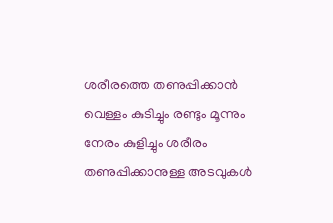ശരീരത്തെ തണുപ്പിക്കാന്‍ വെള്ളം കുടിച്ചും രണ്ടും മൂന്നും നേരം കുളിച്ചും ശരീരം തണുപ്പിക്കാനുള്ള അടവുകള്‍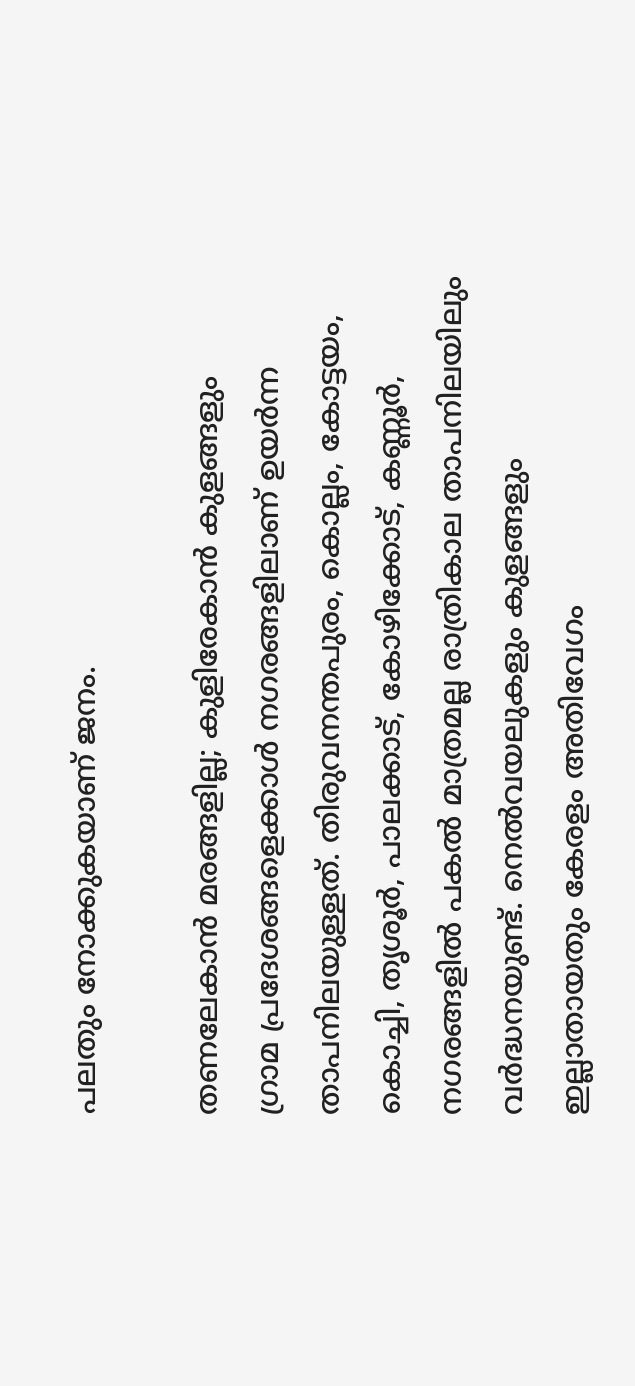പലതും നോക്കുകയാണ് ജനം.

തണലേകാന്‍ മരങ്ങളില്ല; കുളിരേകാന്‍ കുളങ്ങളും
ഗ്രാമ പ്രദേശങ്ങളെക്കാള്‍ നഗരങ്ങളിലാണ് ഉയര്‍ന്ന താപനിലയുള്ളത്. തിരുവനന്തപുരം, കൊല്ലം, കോട്ടയം, കൊച്ചി, തൃശൂര്‍, പാലക്കാട്, കോഴിക്കോട്, കണ്ണൂര്‍, നഗരങ്ങളില്‍ പകല്‍ മാത്രമല്ല രാത്രികാല താപനിലയിലും വര്‍ദ്ധനയുണ്ട്. നെല്‍വയലുകളും കുളങ്ങളും ഇല്ലാതായതും കേരളം അതിവേഗം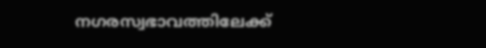നഗരസ്വഭാവത്തിലേക്ക്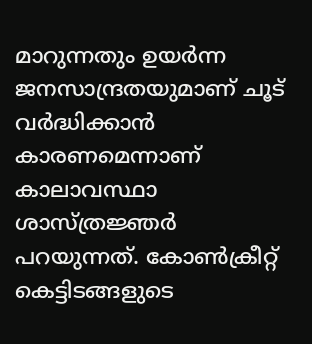മാറുന്നതും ഉയര്‍ന്ന ജനസാന്ദ്രതയുമാണ് ചൂട് വര്‍ദ്ധിക്കാന്‍ കാരണമെന്നാണ് കാലാവസ്ഥാ ശാസ്ത്രജ്ഞര്‍ പറയുന്നത്. കോണ്‍ക്രീറ്റ് കെട്ടിടങ്ങളുടെ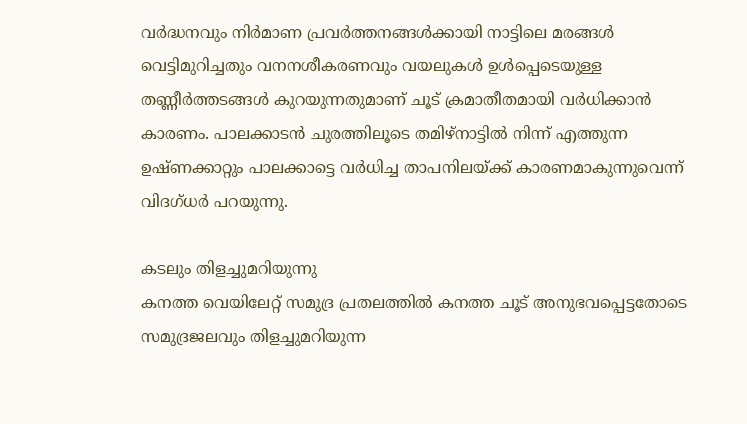വര്‍ദ്ധനവും നിര്‍മാണ പ്രവര്‍ത്തനങ്ങള്‍ക്കായി നാട്ടിലെ മരങ്ങള്‍ വെട്ടിമുറിച്ചതും വനനശീകരണവും വയലുകള്‍ ഉള്‍പ്പെടെയുള്ള തണ്ണീര്‍ത്തടങ്ങള്‍ കുറയുന്നതുമാണ് ചൂട് ക്രമാതീതമായി വര്‍ധിക്കാന്‍ കാരണം. പാലക്കാടന്‍ ചുരത്തിലൂടെ തമിഴ്‌നാട്ടില്‍ നിന്ന് എത്തുന്ന ഉഷ്ണക്കാറ്റും പാലക്കാട്ടെ വര്‍ധിച്ച താപനിലയ്‌ക്ക് കാരണമാകുന്നുവെന്ന് വിദഗ്ധര്‍ പറയുന്നു.

കടലും തിളച്ചുമറിയുന്നു
കനത്ത വെയിലേറ്റ് സമുദ്ര പ്രതലത്തില്‍ കനത്ത ചൂട് അനുഭവപ്പെട്ടതോടെ സമുദ്രജലവും തിളച്ചുമറിയുന്ന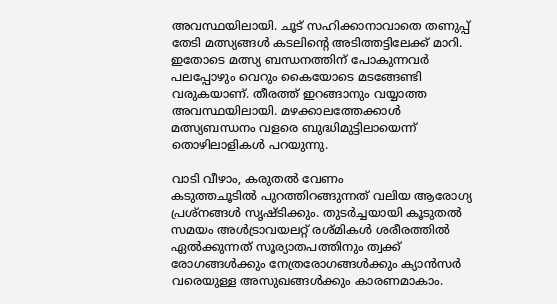അവസ്ഥയിലായി. ചൂട് സഹിക്കാനാവാതെ തണുപ്പ് തേടി മത്സ്യങ്ങള്‍ കടലിന്റെ അടിത്തട്ടിലേക്ക് മാറി. ഇതോടെ മത്സ്യ ബന്ധനത്തിന് പോകുന്നവര്‍ പലപ്പോഴും വെറും കൈയോടെ മടങ്ങേണ്ടി വരുകയാണ്. തീരത്ത് ഇറങ്ങാനും വയ്യാത്ത അവസ്ഥയിലായി. മഴക്കാലത്തേക്കാള്‍ മത്സ്യബന്ധനം വളരെ ബുദ്ധിമുട്ടിലായെന്ന് തൊഴിലാളികള്‍ പറയുന്നു.

വാടി വീഴാം, കരുതല്‍ വേണം
കടുത്തചൂടില്‍ പുറത്തിറങ്ങുന്നത് വലിയ ആരോഗ്യ പ്രശ്‌നങ്ങള്‍ സൃഷ്ടിക്കും. തുടര്‍ച്ചയായി കൂടുതല്‍ സമയം അള്‍ട്രാവയലറ്റ് രശ്മികള്‍ ശരീരത്തില്‍ ഏല്‍ക്കുന്നത് സൂര്യാതപത്തിനും ത്വക്ക് രോഗങ്ങള്‍ക്കും നേത്രരോഗങ്ങള്‍ക്കും ക്യാന്‍സര്‍ വരെയുള്ള അസുഖങ്ങള്‍ക്കും കാരണമാകാം.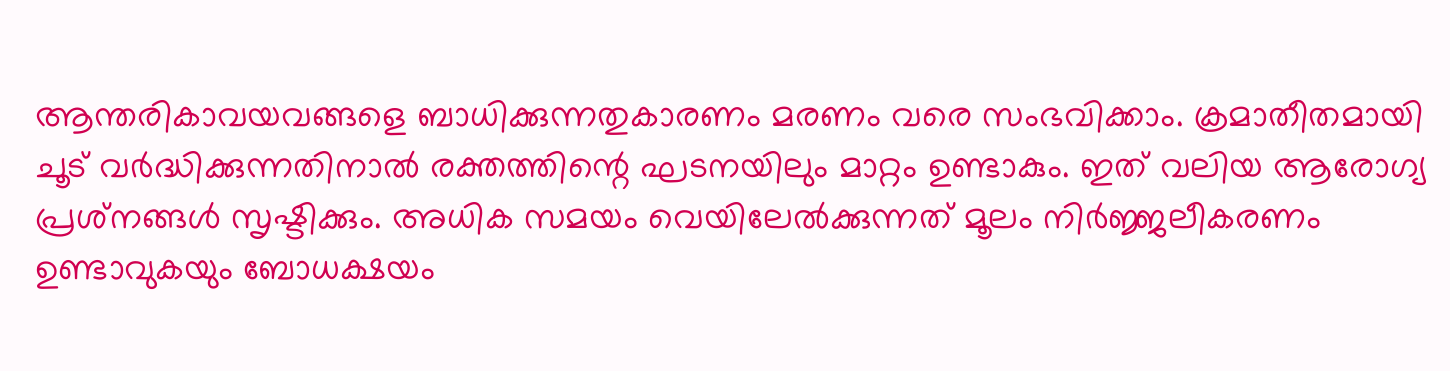ആന്തരികാവയവങ്ങളെ ബാധിക്കുന്നതുകാരണം മരണം വരെ സംഭവിക്കാം. ക്രമാതീതമായി ചൂട് വര്‍ദ്ധിക്കുന്നതിനാല്‍ രക്തത്തിന്റെ ഘടനയിലും മാറ്റം ഉണ്ടാകും. ഇത് വലിയ ആരോഗ്യ പ്രശ്‌നങ്ങള്‍ സൃഷ്ടിക്കും. അധിക സമയം വെയിലേല്‍ക്കുന്നത് മൂലം നിര്‍ജ്ജലീകരണം ഉണ്ടാവുകയും ബോധക്ഷയം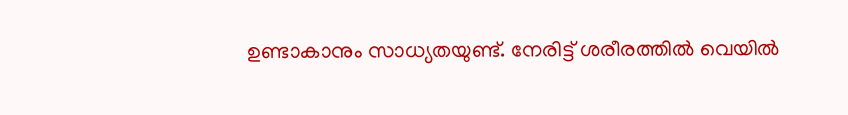ഉണ്ടാകാനും സാധ്യതയുണ്ട്. നേരിട്ട് ശരീരത്തില്‍ വെയില്‍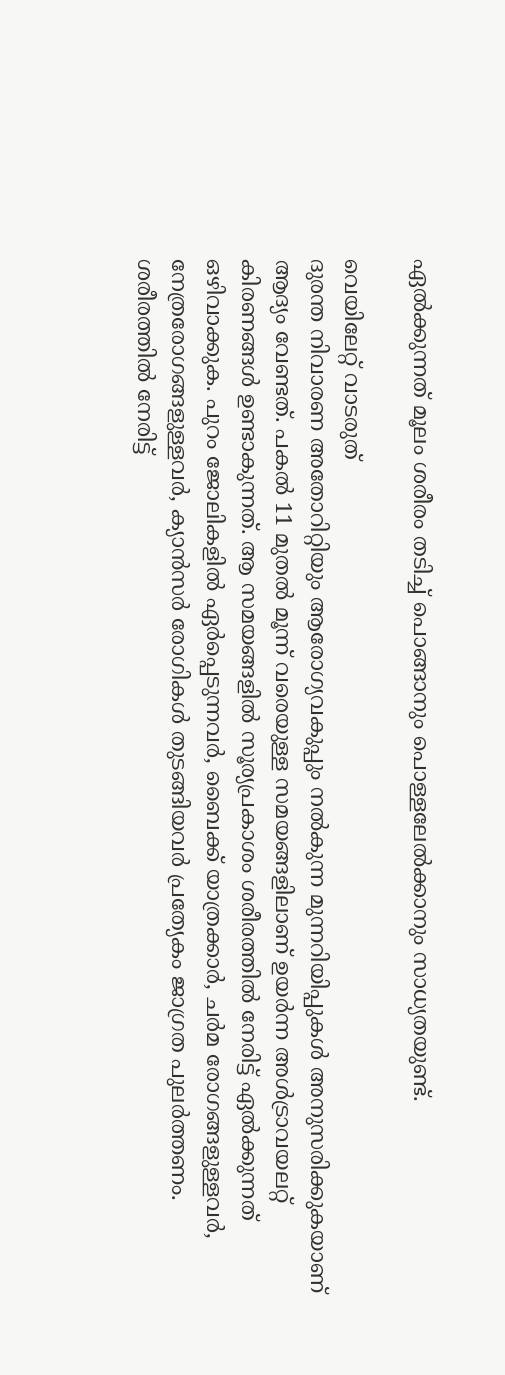ഏല്‍ക്കുന്നത് മൂലം ശരീരം തടിച്ച് പൊങ്ങാനും പൊള്ളലേല്‍ക്കാനും സാധ്യതയുണ്ട്.

വെയിലേറ്റ് വാടരുത്
ദുരന്ത നിവാരണ അതോറിറ്റിയും ആരോഗ്യവകുപ്പും നല്‍കുന്ന മുന്നറിയിപ്പുകള്‍ അനുസരിക്കുകയാണ് ആദ്യം വേണ്ടത്. പകല്‍ 11 മുതല്‍ മൂന്ന് വരെയുള്ള സമയങ്ങളിലാണ് ഉയര്‍ന്ന അള്‍ട്രാവയലറ്റ് കിരണങ്ങള്‍ ഉണ്ടാകുന്നത്. ആ സമയങ്ങളില്‍ സൂര്യപ്രകാശം ശരീരത്തില്‍ നേരിട്ട് ഏല്‍ക്കുന്നത് ഒഴിവാക്കുക. പുറം ജോലികളില്‍ ഏര്‍പ്പെടുന്നവര്‍, ബൈക്ക് യാത്രക്കാര്‍, ചര്‍മ രോഗങ്ങളുള്ളവര്‍, നേത്രരോഗങ്ങളുള്ളവര്‍, ക്യാന്‍സര്‍ രോഗികള്‍ തുടങ്ങിയവര്‍ പ്രത്യേകം ജാഗ്രത പുലര്‍ത്തണം. ശരീരത്തില്‍ നേരിട്ട്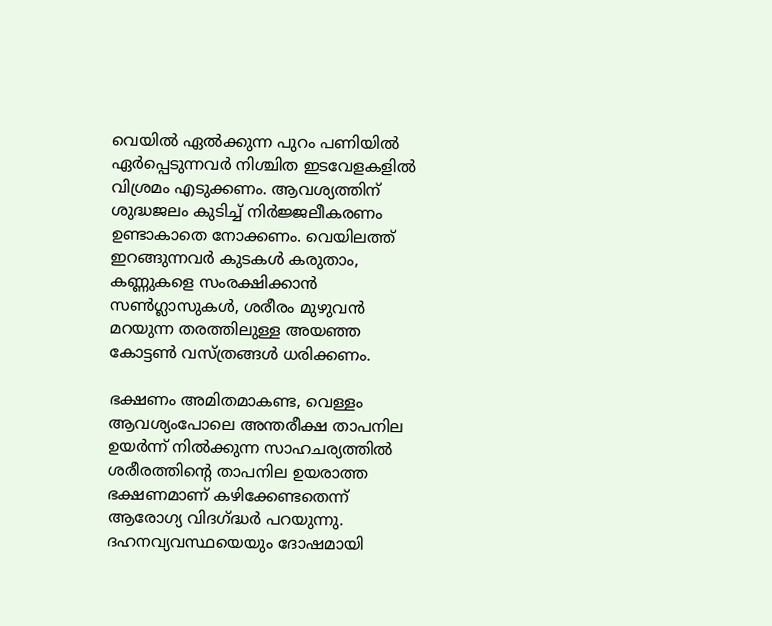വെയില്‍ ഏല്‍ക്കുന്ന പുറം പണിയില്‍ ഏര്‍പ്പെടുന്നവര്‍ നിശ്ചിത ഇടവേളകളില്‍ വിശ്രമം എടുക്കണം. ആവശ്യത്തിന് ശുദ്ധജലം കുടിച്ച് നിര്‍ജ്ജലീകരണം ഉണ്ടാകാതെ നോക്കണം. വെയിലത്ത് ഇറങ്ങുന്നവര്‍ കുടകള്‍ കരുതാം, കണ്ണുകളെ സംരക്ഷിക്കാന്‍ സണ്‍ഗ്ലാസുകള്‍, ശരീരം മുഴുവന്‍ മറയുന്ന തരത്തിലുള്ള അയഞ്ഞ കോട്ടണ്‍ വസ്ത്രങ്ങള്‍ ധരിക്കണം.

ഭക്ഷണം അമിതമാകണ്ട, വെള്ളം ആവശ്യംപോലെ അന്തരീക്ഷ താപനില ഉയര്‍ന്ന് നില്‍ക്കുന്ന സാഹചര്യത്തില്‍ ശരീരത്തിന്റെ താപനില ഉയരാത്ത ഭക്ഷണമാണ് കഴിക്കേണ്ടതെന്ന് ആരോഗ്യ വിദഗ്‌ദ്ധര്‍ പറയുന്നു. ദഹനവ്യവസ്ഥയെയും ദോഷമായി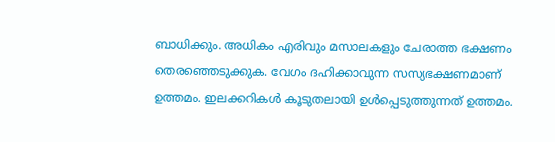ബാധിക്കും. അധികം എരിവും മസാലകളും ചേരാത്ത ഭക്ഷണം തെരഞ്ഞെടുക്കുക. വേഗം ദഹിക്കാവുന്ന സസ്യഭക്ഷണമാണ് ഉത്തമം. ഇലക്കറികള്‍ കൂടുതലായി ഉള്‍പ്പെടുത്തുന്നത് ഉത്തമം.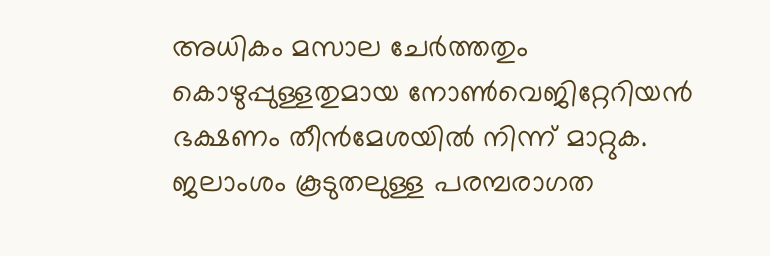അധികം മസാല ചേര്‍ത്തതും കൊഴുപ്പുള്ളതുമായ നോണ്‍വെജിറ്റേറിയന്‍ ഭക്ഷണം തീന്‍മേശയില്‍ നിന്ന് മാറ്റുക. ജലാംശം കൂടുതലുള്ള പരമ്പരാഗത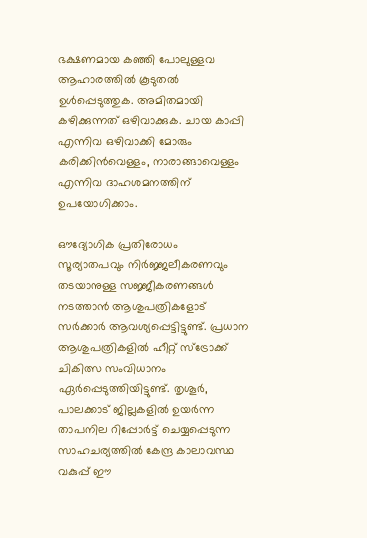ഭക്ഷണമായ കഞ്ഞി പോലുള്ളവ ആഹാരത്തില്‍ കൂടുതല്‍ ഉള്‍പ്പെടുത്തുക. അമിതമായി കഴിക്കുന്നത് ഒഴിവാക്കുക. ചായ കാപ്പി എന്നിവ ഒഴിവാക്കി മോരും കരിക്കിന്‍വെള്ളം, നാരാങ്ങാവെള്ളം എന്നിവ ദാഹശമനത്തിന് ഉപയോഗിക്കാം.

ഔദ്യോഗിക പ്രതിരോധം
സൂര്യാതപവും നിര്‍ജ്ജലീകരണവും തടയാനുള്ള സജ്ജീകരണങ്ങള്‍ നടത്താന്‍ ആശുപത്രികളോട് സര്‍ക്കാര്‍ ആവശ്യപ്പെട്ടിട്ടുണ്ട്. പ്രധാന ആശുപത്രികളില്‍ ഹീറ്റ് സ്‌ട്രോക്ക് ചികിത്സ സംവിധാനം ഏര്‍പ്പെടുത്തിയിട്ടുണ്ട്. തൃശൂര്‍, പാലക്കാട് ജില്ലകളില്‍ ഉയര്‍ന്ന താപനില റിപ്പോര്‍ട്ട് ചെയ്യപ്പെടുന്ന സാഹചര്യത്തില്‍ കേന്ദ്ര കാലാവസ്ഥ വകുപ്പ് ഈ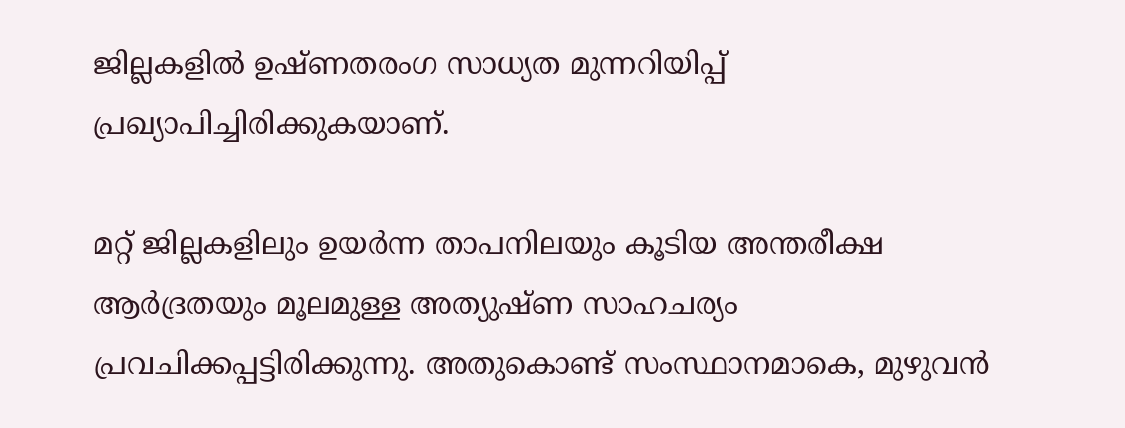ജില്ലകളില്‍ ഉഷ്ണതരംഗ സാധ്യത മുന്നറിയിപ്പ് പ്രഖ്യാപിച്ചിരിക്കുകയാണ്.

മറ്റ് ജില്ലകളിലും ഉയര്‍ന്ന താപനിലയും കൂടിയ അന്തരീക്ഷ ആര്‍ദ്രതയും മൂലമുള്ള അത്യുഷ്ണ സാഹചര്യം പ്രവചിക്കപ്പട്ടിരിക്കുന്നു. അതുകൊണ്ട് സംസ്ഥാനമാകെ, മുഴുവന്‍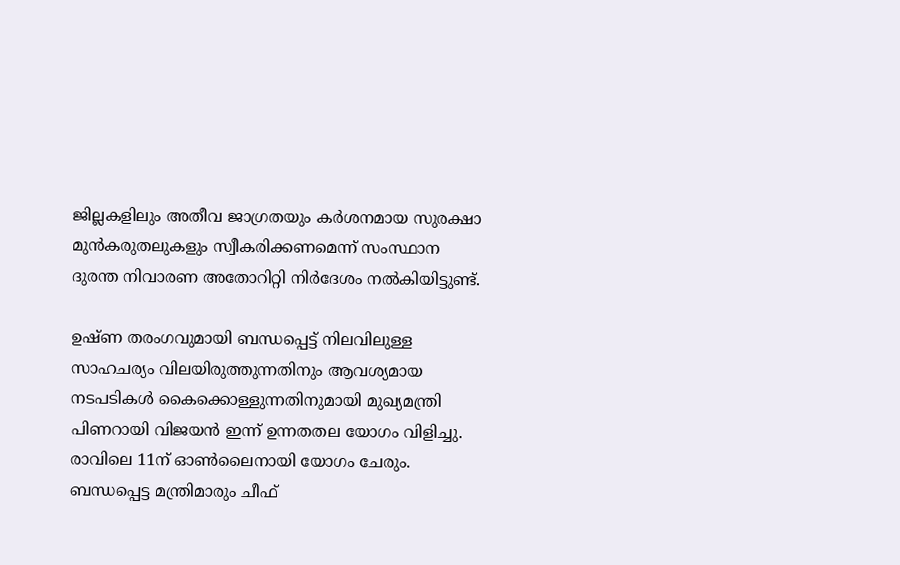ജില്ലകളിലും അതീവ ജാഗ്രതയും കര്‍ശനമായ സുരക്ഷാ മുന്‍കരുതലുകളും സ്വീകരിക്കണമെന്ന് സംസ്ഥാന ദുരന്ത നിവാരണ അതോറിറ്റി നിര്‍ദേശം നല്‍കിയിട്ടുണ്ട്.

ഉഷ്ണ തരംഗവുമായി ബന്ധപ്പെട്ട് നിലവിലുള്ള സാഹചര്യം വിലയിരുത്തുന്നതിനും ആവശ്യമായ നടപടികള്‍ കൈക്കൊള്ളുന്നതിനുമായി മുഖ്യമന്ത്രി പിണറായി വിജയന്‍ ഇന്ന് ഉന്നതതല യോഗം വിളിച്ചു. രാവിലെ 11ന് ഓണ്‍ലൈനായി യോഗം ചേരും. ബന്ധപ്പെട്ട മന്ത്രിമാരും ചീഫ്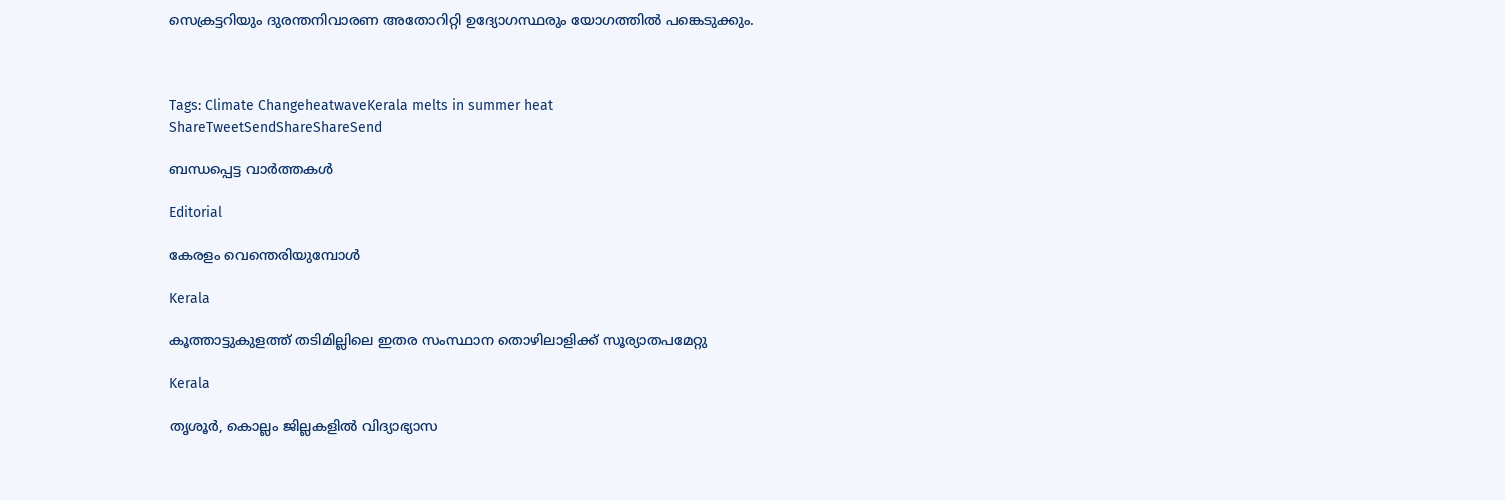സെക്രട്ടറിയും ദുരന്തനിവാരണ അതോറിറ്റി ഉദ്യോഗസ്ഥരും യോഗത്തില്‍ പങ്കെടുക്കും.



Tags: Climate ChangeheatwaveKerala melts in summer heat
ShareTweetSendShareShareSend

ബന്ധപ്പെട്ട വാര്‍ത്തകള്‍

Editorial

കേരളം വെന്തെരിയുമ്പോള്‍

Kerala

കൂത്താട്ടുകുളത്ത് തടിമില്ലിലെ ഇതര സംസ്ഥാന തൊഴിലാളിക്ക് സൂര്യാതപമേറ്റു

Kerala

തൃശൂര്‍, കൊല്ലം ജില്ലകളില്‍ വിദ്യാഭ്യാസ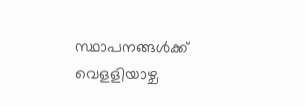സ്ഥാപനങ്ങള്‍ക്ക് വെളളിയാഴ്ച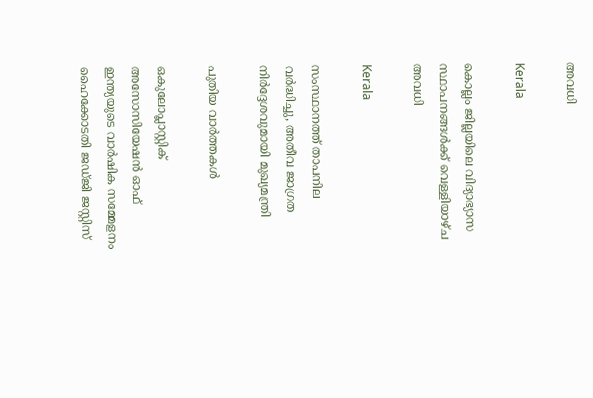അവധി

Kerala

കൊല്ലം ജില്ലയിലെ വിദ്യാഭ്യാസ സ്ഥാപനങ്ങള്‍ക്ക് വെള്ളിയാഴ്ച അവധി

Kerala

സംസ്ഥാനത്ത് താപനില വര്‍ദ്ധിച്ചു, അതീവ ജാഗ്രത നിര്‍ദ്ദേശവുമായി മുഖ്യമന്ത്രി

പുതിയ വാര്‍ത്തകള്‍

ഒകുലോപ്ലാസ്റ്റിക് അസോസിയേഷന്‍ ഓഫ് ഇന്ത്യയുടെ വാര്‍ഷിക സമ്മേളനം ഹൈക്കോടതി ജഡ്ജി ജസ്റ്റിസ്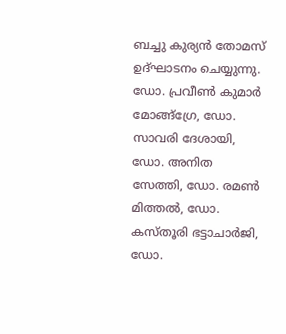ബച്ചു കുര്യന്‍ തോമസ് ഉദ്ഘാടനം ചെയ്യുന്നു. ഡോ. പ്രവീണ്‍ കുമാര്‍ മോങ്ങ്‌ഗ്രേ, ഡോ. സാവരി ദേശായി, ഡോ. അനിത സേത്തി, ഡോ. രമണ്‍ മിത്തല്‍, ഡോ. കസ്തൂരി ഭട്ടാചാര്‍ജി, ഡോ.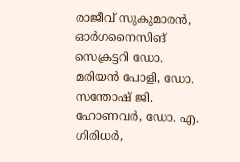രാജീവ് സുകുമാരന്‍, ഓര്‍ഗനൈസിങ് സെക്രട്ടറി ഡോ. മരിയന്‍ പോളി, ഡോ. സന്തോഷ് ജി. ഹോണവര്‍, ഡോ. എ. ഗിരിധര്‍,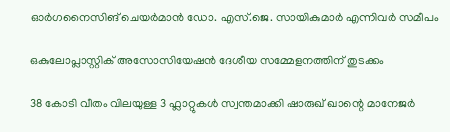ഓര്‍ഗനൈസിങ് ചെയര്‍മാന്‍ ഡോ. എസ്.ജെ. സായികുമാര്‍ എന്നിവര്‍ സമീപം

ഒകുലോപ്ലാസ്റ്റിക് അസോസിയേഷന്‍ ദേശീയ സമ്മേളനത്തിന് തുടക്കം

38 കോടി വീതം വിലയുള്ള 3 ഫ്ലാറ്റുകൾ സ്വന്തമാക്കി ഷാരുഖ് ഖാന്റെ മാനേജർ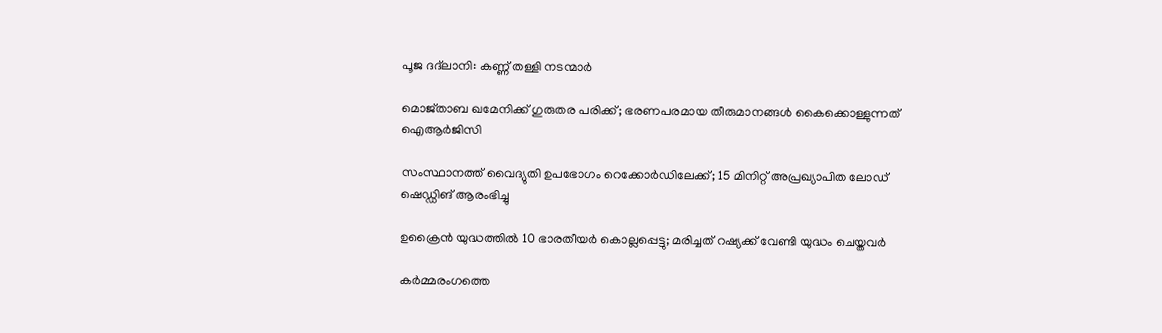പൂജ ദദ്‌ലാനി: കണ്ണ് തള്ളി നടന്മാർ

മൊജ്താബ ഖമേനിക്ക് ഗുരുതര പരിക്ക്; ഭരണപരമായ തീരുമാനങ്ങള്‍ കൈക്കൊള്ളുന്നത് ഐആര്‍ജിസി

സംസ്ഥാനത്ത് വൈദ്യുതി ഉപഭോഗം റെക്കോർഡിലേക്ക്; 15 മിനിറ്റ് അപ്രഖ്യാപിത ലോഡ് ഷെഡ്ഡിങ് ആരംഭിച്ചു

ഉക്രൈന്‍ യുദ്ധത്തില്‍ 10 ഭാരതീയര്‍ കൊല്ലപ്പെട്ടു; മരിച്ചത് റഷ്യക്ക് വേണ്ടി യുദ്ധം ചെയ്തവര്‍

കർമ്മരംഗത്തെ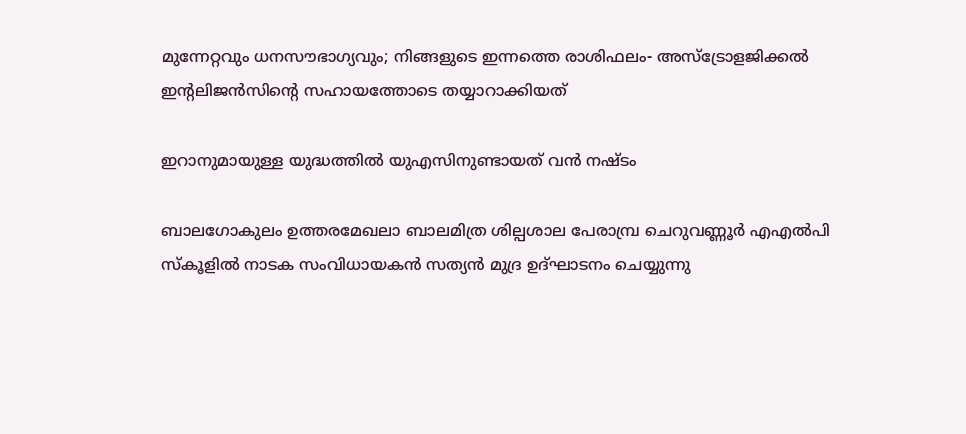മുന്നേറ്റവും ധനസൗഭാഗ്യവും; നിങ്ങളുടെ ഇന്നത്തെ രാശിഫലം- അസ്ട്രോളജിക്കൽ ഇന്റലിജൻസിന്റെ സഹായത്തോടെ തയ്യാറാക്കിയത്

ഇറാനുമായുള്ള യുദ്ധത്തില്‍ യുഎസിനുണ്ടായത് വന്‍ നഷ്ടം

ബാലഗോകുലം ഉത്തരമേഖലാ ബാലമിത്ര ശില്പശാല പേരാമ്പ്ര ചെറുവണ്ണൂര്‍ എഎല്‍പി സ്‌കൂളില്‍ നാടക സംവിധായകന്‍ സത്യന്‍ മുദ്ര ഉദ്ഘാടനം ചെയ്യുന്നു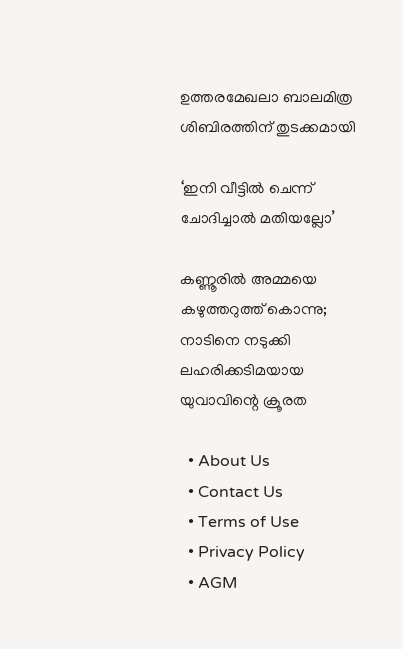ഉത്തരമേഖലാ ബാലമിത്ര ശിബിരത്തിന് തുടക്കമായി

‘ഇനി വീട്ടില്‍ ചെന്ന് ചോദിച്ചാല്‍ മതിയല്ലോ’

കണ്ണൂരിൽ അമ്മയെ കഴുത്തറുത്ത്‌ കൊന്നു; നാടിനെ നടുക്കി ലഹരിക്കടിമയായ യുവാവിന്റെ ക്രൂരത

  • About Us
  • Contact Us
  • Terms of Use
  • Privacy Policy
  • AGM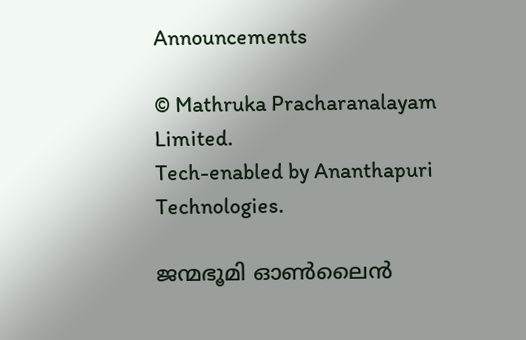Announcements

© Mathruka Pracharanalayam Limited.
Tech-enabled by Ananthapuri Technologies.

ജന്മഭൂമി ഓണ്‍ലൈന്‍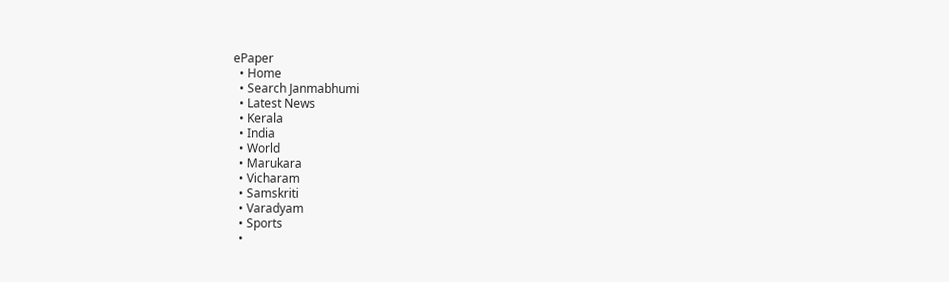ePaper
  • Home
  • Search Janmabhumi
  • Latest News
  • Kerala
  • India
  • World
  • Marukara
  • Vicharam
  • Samskriti
  • Varadyam
  • Sports
  •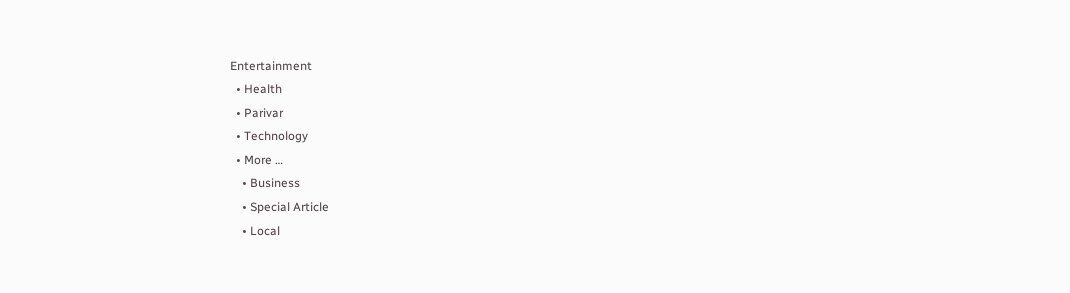Entertainment
  • Health
  • Parivar
  • Technology
  • More …
    • Business
    • Special Article
    • Local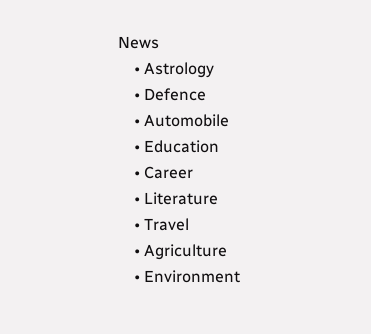News
    • Astrology
    • Defence
    • Automobile
    • Education
    • Career
    • Literature
    • Travel
    • Agriculture
    • Environment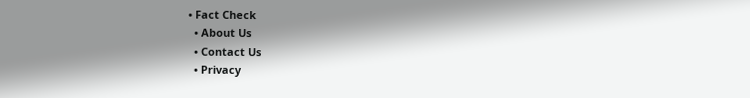• Fact Check
  • About Us
  • Contact Us
  • Privacy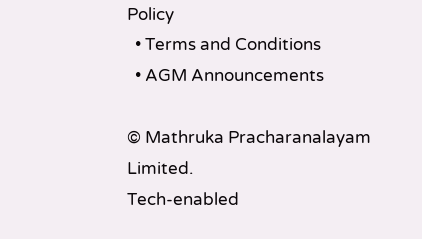Policy
  • Terms and Conditions
  • AGM Announcements

© Mathruka Pracharanalayam Limited.
Tech-enabled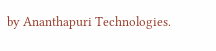by Ananthapuri Technologies.